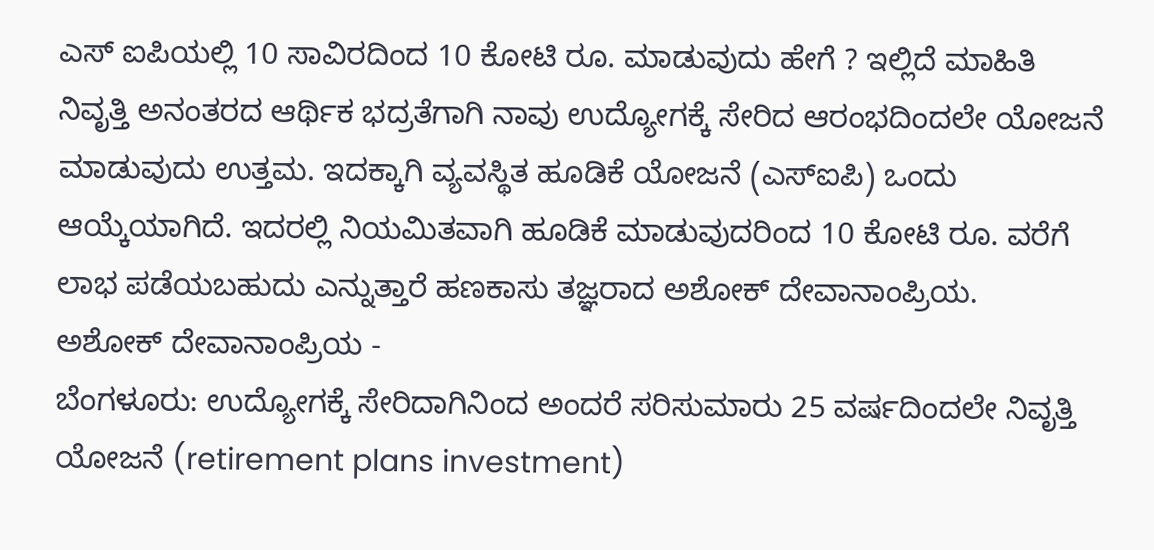ಎಸ್ ಐಪಿಯಲ್ಲಿ 10 ಸಾವಿರದಿಂದ 10 ಕೋಟಿ ರೂ. ಮಾಡುವುದು ಹೇಗೆ ? ಇಲ್ಲಿದೆ ಮಾಹಿತಿ
ನಿವೃತ್ತಿ ಅನಂತರದ ಆರ್ಥಿಕ ಭದ್ರತೆಗಾಗಿ ನಾವು ಉದ್ಯೋಗಕ್ಕೆ ಸೇರಿದ ಆರಂಭದಿಂದಲೇ ಯೋಜನೆ ಮಾಡುವುದು ಉತ್ತಮ. ಇದಕ್ಕಾಗಿ ವ್ಯವಸ್ಥಿತ ಹೂಡಿಕೆ ಯೋಜನೆ (ಎಸ್ಐಪಿ) ಒಂದು ಆಯ್ಕೆಯಾಗಿದೆ. ಇದರಲ್ಲಿ ನಿಯಮಿತವಾಗಿ ಹೂಡಿಕೆ ಮಾಡುವುದರಿಂದ 10 ಕೋಟಿ ರೂ. ವರೆಗೆ ಲಾಭ ಪಡೆಯಬಹುದು ಎನ್ನುತ್ತಾರೆ ಹಣಕಾಸು ತಜ್ಞರಾದ ಅಶೋಕ್ ದೇವಾನಾಂಪ್ರಿಯ.
ಅಶೋಕ್ ದೇವಾನಾಂಪ್ರಿಯ -
ಬೆಂಗಳೂರು: ಉದ್ಯೋಗಕ್ಕೆ ಸೇರಿದಾಗಿನಿಂದ ಅಂದರೆ ಸರಿಸುಮಾರು 25 ವರ್ಷದಿಂದಲೇ ನಿವೃತ್ತಿ ಯೋಜನೆ (retirement plans investment)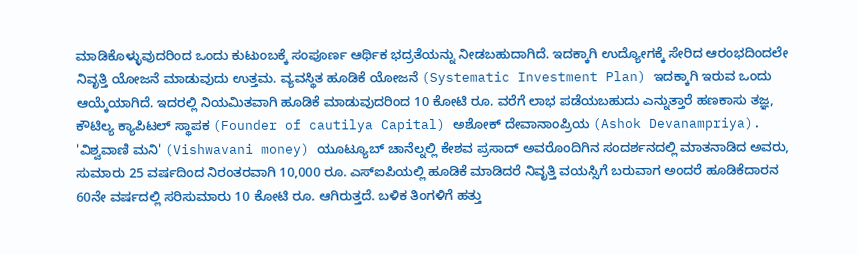ಮಾಡಿಕೊಳ್ಳುವುದರಿಂದ ಒಂದು ಕುಟುಂಬಕ್ಕೆ ಸಂಪೂರ್ಣ ಆರ್ಥಿಕ ಭದ್ರತೆಯನ್ನು ನೀಡಬಹುದಾಗಿದೆ. ಇದಕ್ಕಾಗಿ ಉದ್ಯೋಗಕ್ಕೆ ಸೇರಿದ ಆರಂಭದಿಂದಲೇ ನಿವೃತ್ತಿ ಯೋಜನೆ ಮಾಡುವುದು ಉತ್ತಮ. ವ್ಯವಸ್ಥಿತ ಹೂಡಿಕೆ ಯೋಜನೆ (Systematic Investment Plan) ಇದಕ್ಕಾಗಿ ಇರುವ ಒಂದು ಆಯ್ಕೆಯಾಗಿದೆ. ಇದರಲ್ಲಿ ನಿಯಮಿತವಾಗಿ ಹೂಡಿಕೆ ಮಾಡುವುದರಿಂದ 10 ಕೋಟಿ ರೂ. ವರೆಗೆ ಲಾಭ ಪಡೆಯಬಹುದು ಎನ್ನುತ್ತಾರೆ ಹಣಕಾಸು ತಜ್ಞ, ಕೌಟಿಲ್ಯ ಕ್ಯಾಪಿಟಲ್ ಸ್ಥಾಪಕ (Founder of cautilya Capital) ಅಶೋಕ್ ದೇವಾನಾಂಪ್ರಿಯ (Ashok Devanampriya).
'ವಿಶ್ವವಾಣಿ ಮನಿ' (Vishwavani money) ಯೂಟ್ಯೂಬ್ ಚಾನೆಲ್ನಲ್ಲಿ ಕೇಶವ ಪ್ರಸಾದ್ ಅವರೊಂದಿಗಿನ ಸಂದರ್ಶನದಲ್ಲಿ ಮಾತನಾಡಿದ ಅವರು, ಸುಮಾರು 25 ವರ್ಷದಿಂದ ನಿರಂತರವಾಗಿ 10,000 ರೂ. ಎಸ್ಐಪಿಯಲ್ಲಿ ಹೂಡಿಕೆ ಮಾಡಿದರೆ ನಿವೃತ್ತಿ ವಯಸ್ಸಿಗೆ ಬರುವಾಗ ಅಂದರೆ ಹೂಡಿಕೆದಾರನ 60ನೇ ವರ್ಷದಲ್ಲಿ ಸರಿಸುಮಾರು 10 ಕೋಟಿ ರೂ. ಆಗಿರುತ್ತದೆ. ಬಳಿಕ ತಿಂಗಳಿಗೆ ಹತ್ತು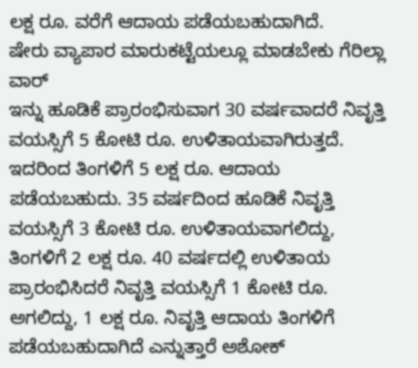ಲಕ್ಷ ರೂ. ವರೆಗೆ ಆದಾಯ ಪಡೆಯಬಹುದಾಗಿದೆ.
ಷೇರು ವ್ಯಾಪಾರ ಮಾರುಕಟ್ಟೆಯಲ್ಲೂ ಮಾಡಬೇಕು ಗೆರಿಲ್ಲಾ ವಾರ್
ಇನ್ನು ಹೂಡಿಕೆ ಪ್ರಾರಂಭಿಸುವಾಗ 30 ವರ್ಷವಾದರೆ ನಿವೃತ್ತಿ ವಯಸ್ಸಿಗೆ 5 ಕೋಟಿ ರೂ. ಉಳಿತಾಯವಾಗಿರುತ್ತದೆ. ಇದರಿಂದ ತಿಂಗಳಿಗೆ 5 ಲಕ್ಷ ರೂ. ಆದಾಯ ಪಡೆಯಬಹುದು. 35 ವರ್ಷದಿಂದ ಹೂಡಿಕೆ ನಿವೃತ್ತಿ ವಯಸ್ಸಿಗೆ 3 ಕೋಟಿ ರೂ. ಉಳಿತಾಯವಾಗಲಿದ್ದು, ತಿಂಗಳಿಗೆ 2 ಲಕ್ಷ ರೂ. 40 ವರ್ಷದಲ್ಲಿ ಉಳಿತಾಯ ಪ್ರಾರಂಭಿಸಿದರೆ ನಿವೃತ್ತಿ ವಯಸ್ಸಿಗೆ 1 ಕೋಟಿ ರೂ. ಅಗಲಿದ್ದು, 1 ಲಕ್ಷ ರೂ. ನಿವೃತ್ತಿ ಆದಾಯ ತಿಂಗಳಿಗೆ ಪಡೆಯಬಹುದಾಗಿದೆ ಎನ್ನುತ್ತಾರೆ ಅಶೋಕ್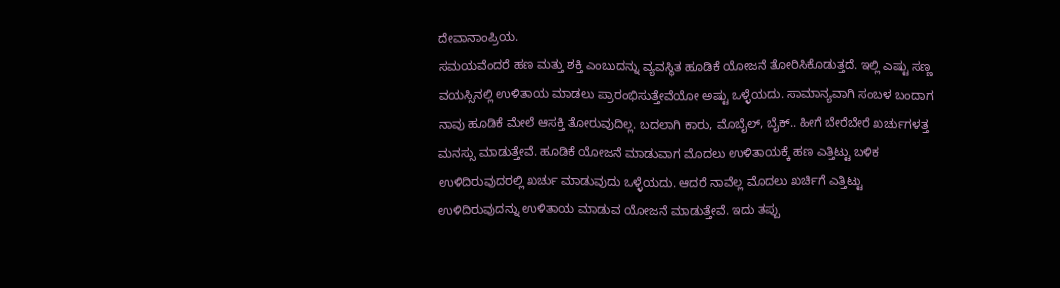ದೇವಾನಾಂಪ್ರಿಯ.
ಸಮಯವೆಂದರೆ ಹಣ ಮತ್ತು ಶಕ್ತಿ ಎಂಬುದನ್ನು ವ್ಯವಸ್ಥಿತ ಹೂಡಿಕೆ ಯೋಜನೆ ತೋರಿಸಿಕೊಡುತ್ತದೆ. ಇಲ್ಲಿ ಎಷ್ಟು ಸಣ್ಣ ವಯಸ್ಸಿನಲ್ಲಿ ಉಳಿತಾಯ ಮಾಡಲು ಪ್ರಾರಂಭಿಸುತ್ತೇವೆಯೋ ಅಷ್ಟು ಒಳ್ಳೆಯದು. ಸಾಮಾನ್ಯವಾಗಿ ಸಂಬಳ ಬಂದಾಗ ನಾವು ಹೂಡಿಕೆ ಮೇಲೆ ಆಸಕ್ತಿ ತೋರುವುದಿಲ್ಲ. ಬದಲಾಗಿ ಕಾರು, ಮೊಬೈಲ್, ಬೈಕ್.. ಹೀಗೆ ಬೇರೆಬೇರೆ ಖರ್ಚುಗಳತ್ತ ಮನಸ್ಸು ಮಾಡುತ್ತೇವೆ. ಹೂಡಿಕೆ ಯೋಜನೆ ಮಾಡುವಾಗ ಮೊದಲು ಉಳಿತಾಯಕ್ಕೆ ಹಣ ಎತ್ತಿಟ್ಟು ಬಳಿಕ ಉಳಿದಿರುವುದರಲ್ಲಿ ಖರ್ಚು ಮಾಡುವುದು ಒಳ್ಳೆಯದು. ಆದರೆ ನಾವೆಲ್ಲ ಮೊದಲು ಖರ್ಚಿಗೆ ಎತ್ತಿಟ್ಟು ಉಳಿದಿರುವುದನ್ನು ಉಳಿತಾಯ ಮಾಡುವ ಯೋಜನೆ ಮಾಡುತ್ತೇವೆ. ಇದು ತಪ್ಪು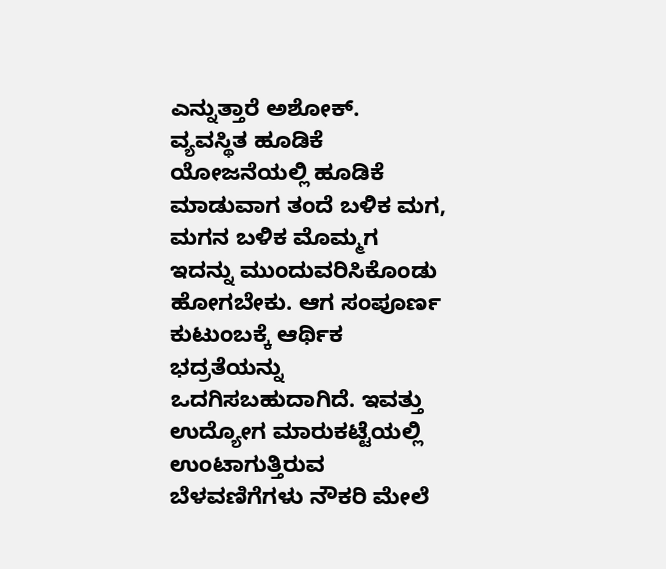ಎನ್ನುತ್ತಾರೆ ಅಶೋಕ್.
ವ್ಯವಸ್ಥಿತ ಹೂಡಿಕೆ ಯೋಜನೆಯಲ್ಲಿ ಹೂಡಿಕೆ ಮಾಡುವಾಗ ತಂದೆ ಬಳಿಕ ಮಗ, ಮಗನ ಬಳಿಕ ಮೊಮ್ಮಗ ಇದನ್ನು ಮುಂದುವರಿಸಿಕೊಂಡು ಹೋಗಬೇಕು. ಆಗ ಸಂಪೂರ್ಣ ಕುಟುಂಬಕ್ಕೆ ಆರ್ಥಿಕ ಭದ್ರತೆಯನ್ನು ಒದಗಿಸಬಹುದಾಗಿದೆ. ಇವತ್ತು ಉದ್ಯೋಗ ಮಾರುಕಟ್ಟೆಯಲ್ಲಿ ಉಂಟಾಗುತ್ತಿರುವ ಬೆಳವಣಿಗೆಗಳು ನೌಕರಿ ಮೇಲೆ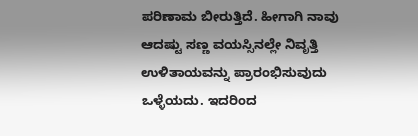ಪರಿಣಾಮ ಬೀರುತ್ತಿದೆ. ಹೀಗಾಗಿ ನಾವು ಆದಷ್ಟು ಸಣ್ಣ ವಯಸ್ಸಿನಲ್ಲೇ ನಿವೃತ್ತಿ ಉಳಿತಾಯವನ್ನು ಪ್ರಾರಂಭಿಸುವುದು ಒಳ್ಳೆಯದು. ಇದರಿಂದ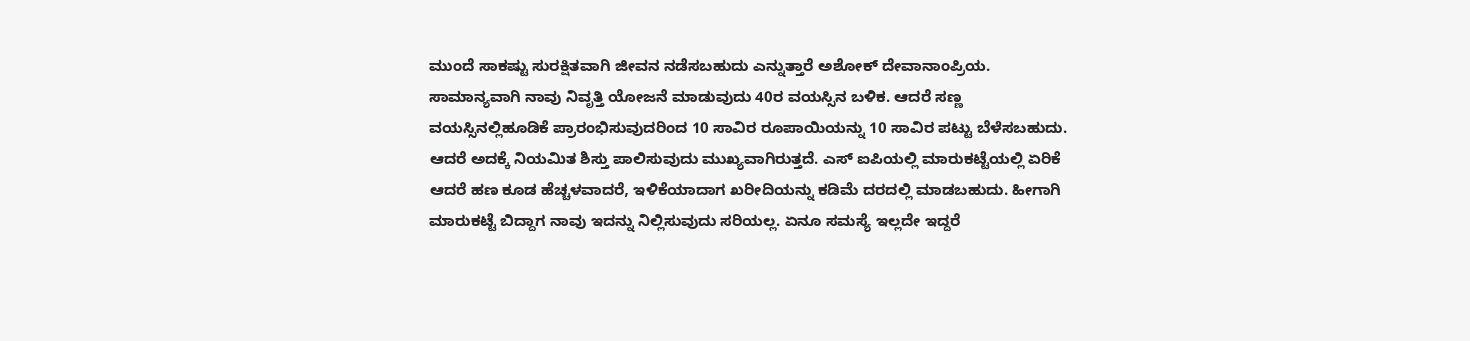ಮುಂದೆ ಸಾಕಷ್ಟು ಸುರಕ್ಷಿತವಾಗಿ ಜೀವನ ನಡೆಸಬಹುದು ಎನ್ನುತ್ತಾರೆ ಅಶೋಕ್ ದೇವಾನಾಂಪ್ರಿಯ.
ಸಾಮಾನ್ಯವಾಗಿ ನಾವು ನಿವೃತ್ತಿ ಯೋಜನೆ ಮಾಡುವುದು 40ರ ವಯಸ್ಸಿನ ಬಳಿಕ. ಆದರೆ ಸಣ್ಣ ವಯಸ್ಸಿನಲ್ಲಿಹೂಡಿಕೆ ಪ್ರಾರಂಭಿಸುವುದರಿಂದ 10 ಸಾವಿರ ರೂಪಾಯಿಯನ್ನು 10 ಸಾವಿರ ಪಟ್ಟು ಬೆಳೆಸಬಹುದು. ಆದರೆ ಅದಕ್ಕೆ ನಿಯಮಿತ ಶಿಸ್ತು ಪಾಲಿಸುವುದು ಮುಖ್ಯವಾಗಿರುತ್ತದೆ. ಎಸ್ ಐಪಿಯಲ್ಲಿ ಮಾರುಕಟ್ಟೆಯಲ್ಲಿ ಏರಿಕೆ ಆದರೆ ಹಣ ಕೂಡ ಹೆಚ್ಚಳವಾದರೆ, ಇಳಿಕೆಯಾದಾಗ ಖರೀದಿಯನ್ನು ಕಡಿಮೆ ದರದಲ್ಲಿ ಮಾಡಬಹುದು. ಹೀಗಾಗಿ ಮಾರುಕಟ್ಟೆ ಬಿದ್ದಾಗ ನಾವು ಇದನ್ನು ನಿಲ್ಲಿಸುವುದು ಸರಿಯಲ್ಲ. ಏನೂ ಸಮಸ್ಯೆ ಇಲ್ಲದೇ ಇದ್ದರೆ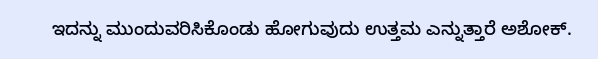ಇದನ್ನು ಮುಂದುವರಿಸಿಕೊಂಡು ಹೋಗುವುದು ಉತ್ತಮ ಎನ್ನುತ್ತಾರೆ ಅಶೋಕ್.